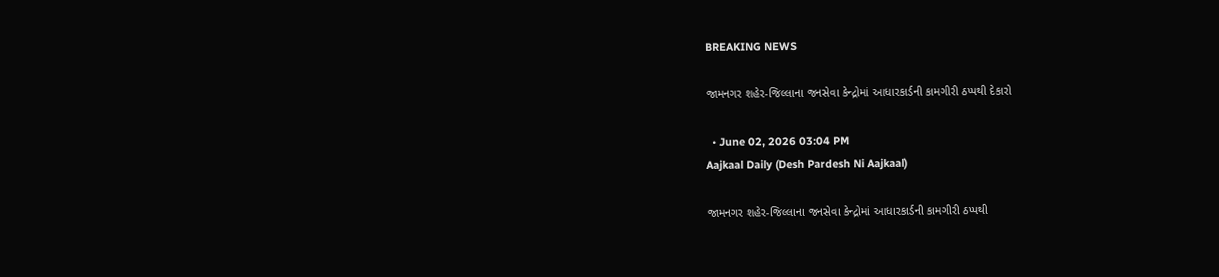BREAKING NEWS

જામનગર શહેર-જિલ્લાના જનસેવા કેન્દ્રોમાં આધારકાર્ડની કામગીરી ઠપ્પથી દેકારો

  • June 02, 2026 03:04 PM
Aajkaal Daily (Desh Pardesh Ni Aajkaal)

જામનગર શહેર-જિલ્લાના જનસેવા કેન્દ્રોમાં આધારકાર્ડની કામગીરી ઠપ્પથી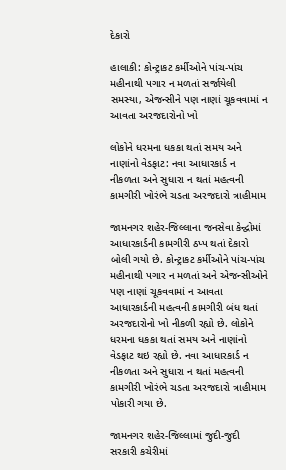દેકારો

હાલાકી: કોન્ટ્રાકટ કર્મીઓને પાંચ-પાંચ મહીનાથી પગાર ન મળતાં સર્જાયેલી સમસ્યા, એજન્સીને પણ નાણાં ચૂકવવામાં ન આવતા અરજદારોનો ખો

લોકોને ધરમના ધકકા થતાં સમય અને નાણાંનો વેડફાટ: નવા આધારકાર્ડ ન નીકળતા અને સુધારા ન થતાં મહત્વની કામગીરી ખોરંભે ચડતા અરજદારો ત્રાહીમામ

જામનગર શહેર-જિલ્લાના જનસેવા કેન્દ્વોમાં આધારકાર્ડની કામગીરી ઠપ્પ થતાં દેકારો બોલી ગયો છે. કોન્ટ્રાકટ કર્મીઓને પાંચ-પાંચ મહીનાથી પગાર ન મળતાં અને એજન્સીઓને પણ નાણાં ચૂકવવામાં ન આવતા આધારકાર્ડની મહત્વની કામગીરી બંધ થતાં અરજદારોનો ખો નીકળી રહ્યો છે. લોકોને ધરમના ધકકા થતાં સમય અને નાણાંનો વેડફાટ થઇ રહ્યો છે. નવા આધારકાર્ડ ન નીકળતા અને સુધારા ન થતાં મહત્વની કામગીરી ખોરંભે ચડતા અરજદારો ત્રાહીમામ પોકારી ગયા છે.

જામનગર શહેર-જિલ્લામાં જુદી-જુદી સરકારી કચેરીમાં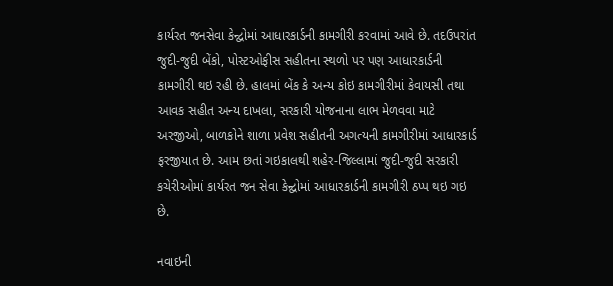કાર્યરત જનસેવા કેન્દ્વોમાં આધારકાર્ડની કામગીરી કરવામાં આવે છે. તદઉપરાંત જુદી-જુદી બેંકો, પોસ્ટઓફીસ સહીતના સ્થળો પર પણ આધારકાર્ડની કામગીરી થઇ રહી છે. હાલમાં બેંક કે અન્ય કોઇ કામગીરીમાં કેવાયસી તથા આવક સહીત અન્ય દાખલા, સરકારી યોજનાના લાભ મેળવવા માટે અરજીઓ, બાળકોને શાળા પ્રવેશ સહીતની અગત્યની કામગીરીમાં આધારકાર્ડ ફરજીયાત છે. આમ છતાં ગઇકાલથી શહેર-જિલ્લામાં જુદી-જુદી સરકારી કચેરીઓમાં કાર્યરત જન સેવા કેન્દ્વોમાં આધારકાર્ડની કામગીરી ઠપ્પ થઇ ગઇ છે.

નવાઇની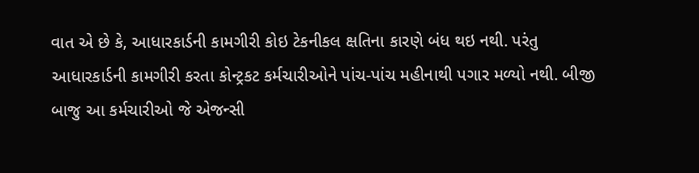વાત એ છે કે, આધારકાર્ડની કામગીરી કોઇ ટેકનીકલ ક્ષતિના કારણે બંધ થઇ નથી. પરંતુ આધારકાર્ડની કામગીરી કરતા કોન્ટ્રકટ કર્મચારીઓને પાંચ-પાંચ મહીનાથી પગાર મળ્યો નથી. બીજી બાજુ આ કર્મચારીઓ જે એજન્સી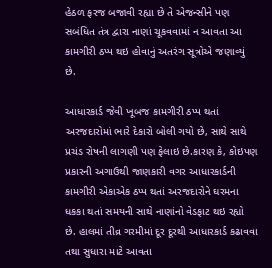હેઠળ ફરજ બજાવી રહ્યા છે તે એજન્સીને પણ સબંધિત તંત્ર દ્વારા નાણાં ચૂકવવામાં ન આવતા આ કામગીરી ઠપ્પ થઇ હોવાનું અતરંગ સૂત્રોએ જણાવ્યું છે.

આધારકાર્ડ જેવી ખૂબજ કામગીરી ઠપ્પ થતાં અરજદારોમાં ભારે દેકારો બોલી ગયો છે, સાથે સાથે પ્રચંડ રોષની લાગણી પણ ફેલાઇ છે.કારણ કે, કોઇપણ પ્રકારની અગાઉથી જાણકારી વગર આધારકાર્ડની કામગીરી એકાએક ઠપ્પ થતાં અરજદારોને ઘરમના ધકકા થતાં સમયની સાથે નાણાંનો વેડફાટ થઇ રહ્યો છે. હાલમાં તીવ્ર ગરમીમાં દૂર દૂરથી આધારકાર્ડ કઢાવવા તથા સુધારા માટે આવતા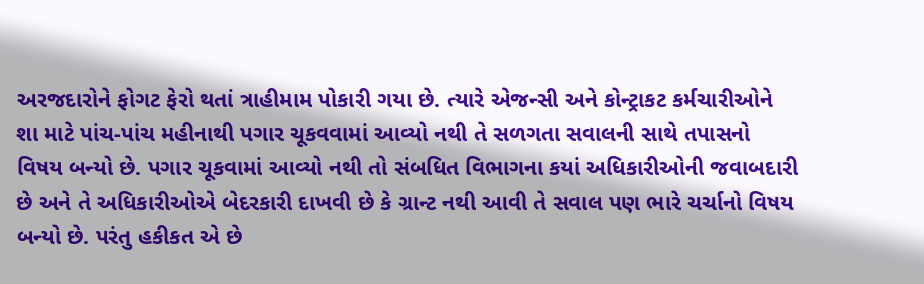અરજદારોને ફોગટ ફેરો થતાં ત્રાહીમામ પોકારી ગયા છે. ત્યારે એજન્સી અને કોન્ટ્રાકટ કર્મચારીઓને શા માટે પાંચ-પાંચ મહીનાથી પગાર ચૂકવવામાં આવ્યો નથી તે સળગતા સવાલની સાથે તપાસનો વિષય બન્યો છે. પગાર ચૂકવામાં આવ્યો નથી તો સંબધિત વિભાગના કયાં અધિકારીઓની જવાબદારી છે અને તે અધિકારીઓએ બેદરકારી દાખવી છે કે ગ્રાન્ટ નથી આવી તે સવાલ પણ ભારે ચર્ચાનો વિષય બન્યો છે. પરંતુ હકીકત એ છે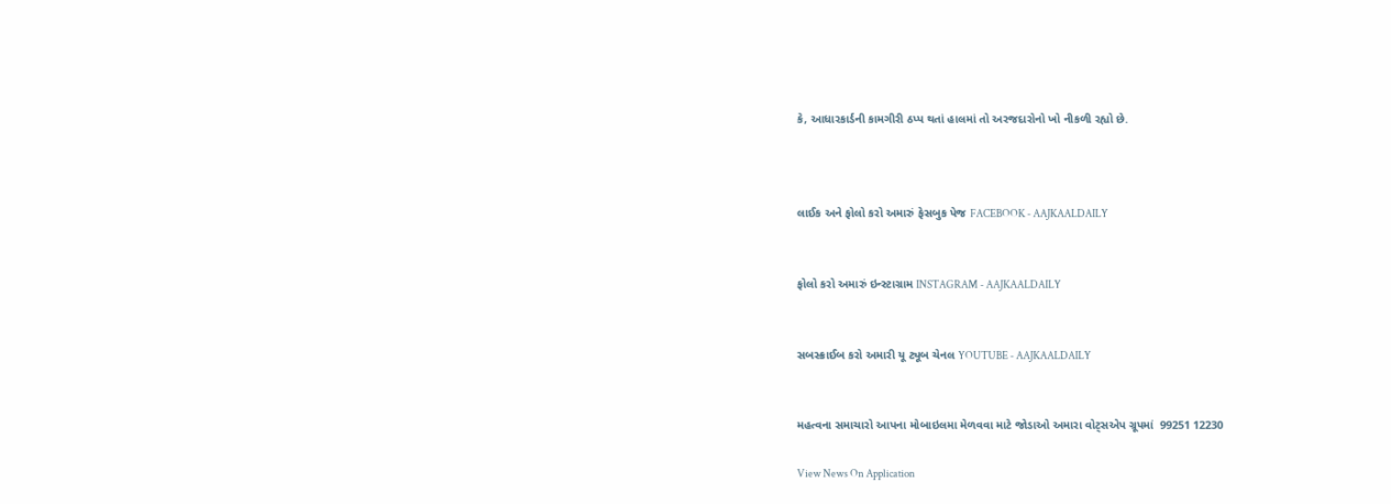કે, આધારકાર્ડની કામગીરી ઠપ્પ થતાં હાલમાં તો અરજદારોનો ખો નીકળી રહ્યો છે.



લાઈક અને ફોલો કરો અમારું ફેસબુક પેજ FACEBOOK - AAJKAALDAILY


ફોલો કરો અમારું ઇન્સ્ટાગ્રામ INSTAGRAM - AAJKAALDAILY


સબસ્ક્રાઈબ કરો અમારી યૂ ટ્યૂબ ચેનલ YOUTUBE - AAJKAALDAILY


મહત્વના સમાચારો આપના મોબાઇલમા મેળવવા માટે જોડાઓ અમારા વોટ્સએપ ગ્રૂપમાં  99251 12230

View News On Application